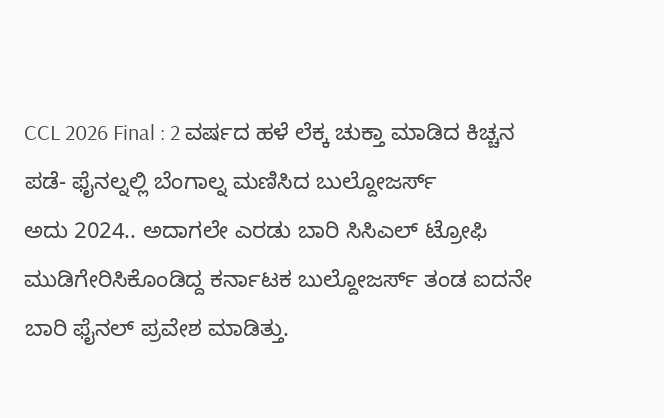CCL 2026 Final : 2 ವರ್ಷದ ಹಳೆ ಲೆಕ್ಕ ಚುಕ್ತಾ ಮಾಡಿದ ಕಿಚ್ಚನ ಪಡೆ- ಫೈನಲ್ನಲ್ಲಿ ಬೆಂಗಾಲ್ನ ಮಣಿಸಿದ ಬುಲ್ದೋಜರ್ಸ್
ಅದು 2024.. ಅದಾಗಲೇ ಎರಡು ಬಾರಿ ಸಿಸಿಎಲ್ ಟ್ರೋಫಿ ಮುಡಿಗೇರಿಸಿಕೊಂಡಿದ್ದ ಕರ್ನಾಟಕ ಬುಲ್ದೋಜರ್ಸ್ ತಂಡ ಐದನೇ ಬಾರಿ ಫೈನಲ್ ಪ್ರವೇಶ ಮಾಡಿತ್ತು.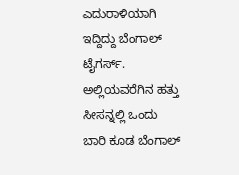ಎದುರಾಳಿಯಾಗಿ ಇದ್ದಿದ್ದು ಬೆಂಗಾಲ್ ಟೈಗರ್ಸ್. ಅಲ್ಲಿಯವರೆಗಿನ ಹತ್ತು ಸೀಸನ್ನಲ್ಲಿ ಒಂದು ಬಾರಿ ಕೂಡ ಬೆಂಗಾಲ್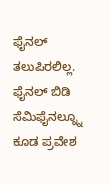ಫೈನಲ್ ತಲುಪಿರಲಿಲ್ಲ. ಫೈನಲ್ ಬಿಡಿ ಸೆಮಿಫೈನಲ್ನ್ನೂ ಕೂಡ ಪ್ರವೇಶ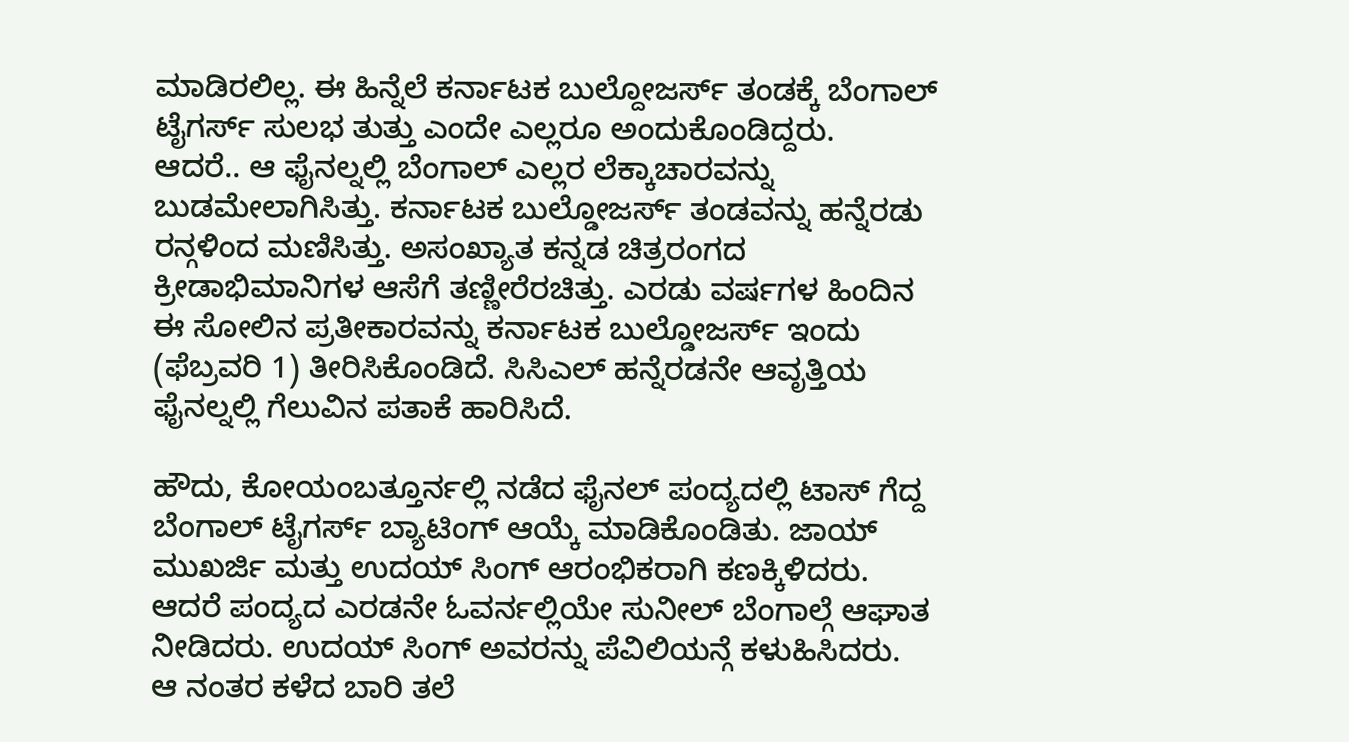ಮಾಡಿರಲಿಲ್ಲ. ಈ ಹಿನ್ನೆಲೆ ಕರ್ನಾಟಕ ಬುಲ್ದೋಜರ್ಸ್ ತಂಡಕ್ಕೆ ಬೆಂಗಾಲ್ ಟೈಗರ್ಸ್ ಸುಲಭ ತುತ್ತು ಎಂದೇ ಎಲ್ಲರೂ ಅಂದುಕೊಂಡಿದ್ದರು.
ಆದರೆ.. ಆ ಫೈನಲ್ನಲ್ಲಿ ಬೆಂಗಾಲ್ ಎಲ್ಲರ ಲೆಕ್ಕಾಚಾರವನ್ನು ಬುಡಮೇಲಾಗಿಸಿತ್ತು. ಕರ್ನಾಟಕ ಬುಲ್ಡೋಜರ್ಸ್ ತಂಡವನ್ನು ಹನ್ನೆರಡು ರನ್ಗಳಿಂದ ಮಣಿಸಿತ್ತು. ಅಸಂಖ್ಯಾತ ಕನ್ನಡ ಚಿತ್ರರಂಗದ ಕ್ರೀಡಾಭಿಮಾನಿಗಳ ಆಸೆಗೆ ತಣ್ಣೀರೆರಚಿತ್ತು. ಎರಡು ವರ್ಷಗಳ ಹಿಂದಿನ ಈ ಸೋಲಿನ ಪ್ರತೀಕಾರವನ್ನು ಕರ್ನಾಟಕ ಬುಲ್ಡೋಜರ್ಸ್ ಇಂದು (ಫೆಬ್ರವರಿ 1) ತೀರಿಸಿಕೊಂಡಿದೆ. ಸಿಸಿಎಲ್ ಹನ್ನೆರಡನೇ ಆವೃತ್ತಿಯ ಫೈನಲ್ನಲ್ಲಿ ಗೆಲುವಿನ ಪತಾಕೆ ಹಾರಿಸಿದೆ.

ಹೌದು, ಕೋಯಂಬತ್ತೂರ್ನಲ್ಲಿ ನಡೆದ ಫೈನಲ್ ಪಂದ್ಯದಲ್ಲಿ ಟಾಸ್ ಗೆದ್ದ ಬೆಂಗಾಲ್ ಟೈಗರ್ಸ್ ಬ್ಯಾಟಿಂಗ್ ಆಯ್ಕೆ ಮಾಡಿಕೊಂಡಿತು. ಜಾಯ್ ಮುಖರ್ಜಿ ಮತ್ತು ಉದಯ್ ಸಿಂಗ್ ಆರಂಭಿಕರಾಗಿ ಕಣಕ್ಕಿಳಿದರು. ಆದರೆ ಪಂದ್ಯದ ಎರಡನೇ ಓವರ್ನಲ್ಲಿಯೇ ಸುನೀಲ್ ಬೆಂಗಾಲ್ಗೆ ಆಘಾತ ನೀಡಿದರು. ಉದಯ್ ಸಿಂಗ್ ಅವರನ್ನು ಪೆವಿಲಿಯನ್ಗೆ ಕಳುಹಿಸಿದರು.
ಆ ನಂತರ ಕಳೆದ ಬಾರಿ ತಲೆ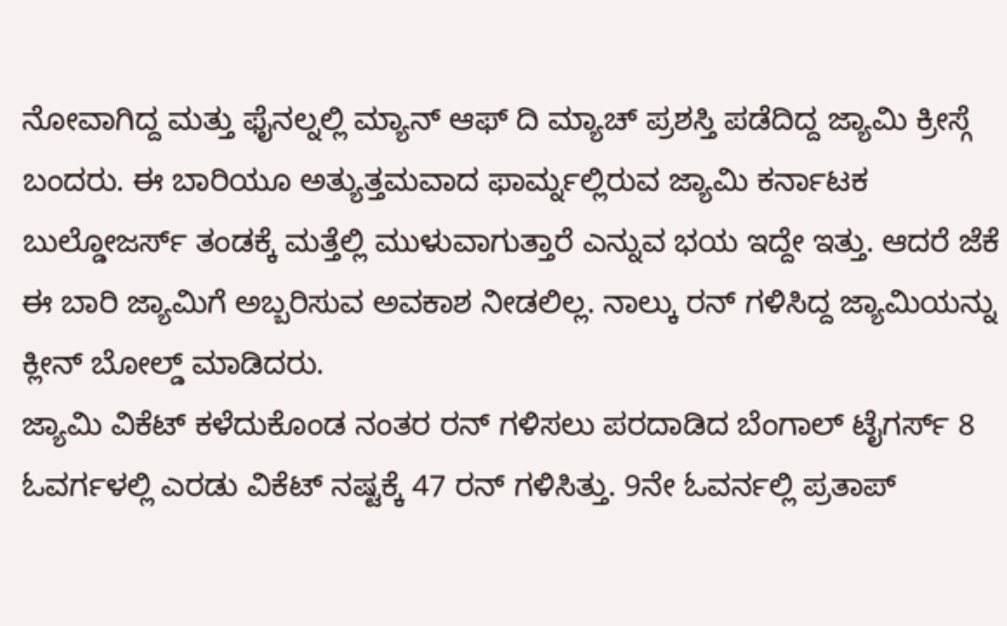ನೋವಾಗಿದ್ದ ಮತ್ತು ಫೈನಲ್ನಲ್ಲಿ ಮ್ಯಾನ್ ಆಫ್ ದಿ ಮ್ಯಾಚ್ ಪ್ರಶಸ್ತಿ ಪಡೆದಿದ್ದ ಜ್ಯಾಮಿ ಕ್ರೀಸ್ಗೆ ಬಂದರು. ಈ ಬಾರಿಯೂ ಅತ್ಯುತ್ತಮವಾದ ಫಾರ್ಮ್ನಲ್ಲಿರುವ ಜ್ಯಾಮಿ ಕರ್ನಾಟಕ ಬುಲ್ಡೋಜರ್ಸ್ ತಂಡಕ್ಕೆ ಮತ್ತೆಲ್ಲಿ ಮುಳುವಾಗುತ್ತಾರೆ ಎನ್ನುವ ಭಯ ಇದ್ದೇ ಇತ್ತು. ಆದರೆ ಜೆಕೆ ಈ ಬಾರಿ ಜ್ಯಾಮಿಗೆ ಅಬ್ಬರಿಸುವ ಅವಕಾಶ ನೀಡಲಿಲ್ಲ. ನಾಲ್ಕು ರನ್ ಗಳಿಸಿದ್ದ ಜ್ಯಾಮಿಯನ್ನು ಕ್ಲೀನ್ ಬೋಲ್ಡ್ ಮಾಡಿದರು.
ಜ್ಯಾಮಿ ವಿಕೆಟ್ ಕಳೆದುಕೊಂಡ ನಂತರ ರನ್ ಗಳಿಸಲು ಪರದಾಡಿದ ಬೆಂಗಾಲ್ ಟೈಗರ್ಸ್ 8 ಓವರ್ಗಳಲ್ಲಿ ಎರಡು ವಿಕೆಟ್ ನಷ್ಟಕ್ಕೆ 47 ರನ್ ಗಳಿಸಿತ್ತು. 9ನೇ ಓವರ್ನಲ್ಲಿ ಪ್ರತಾಪ್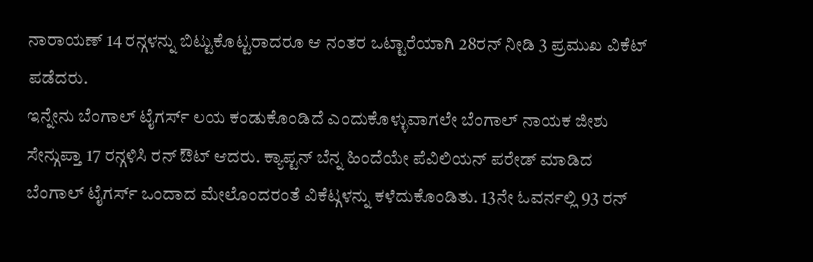ನಾರಾಯಣ್ 14 ರನ್ಗಳನ್ನು ಬಿಟ್ಟುಕೊಟ್ಟರಾದರೂ ಆ ನಂತರ ಒಟ್ಟಾರೆಯಾಗಿ 28ರನ್ ನೀಡಿ 3 ಪ್ರಮುಖ ವಿಕೆಟ್ ಪಡೆದರು.
ಇನ್ನೇನು ಬೆಂಗಾಲ್ ಟೈಗರ್ಸ್ ಲಯ ಕಂಡುಕೊಂಡಿದೆ ಎಂದುಕೊಳ್ಳುವಾಗಲೇ ಬೆಂಗಾಲ್ ನಾಯಕ ಜೀಶು ಸೇನ್ಗುಪ್ತಾ 17 ರನ್ಗಳಿಸಿ ರನ್ ಔಟ್ ಆದರು. ಕ್ಯಾಪ್ಟನ್ ಬೆನ್ನ ಹಿಂದೆಯೇ ಪೆವಿಲಿಯನ್ ಪರೇಡ್ ಮಾಡಿದ ಬೆಂಗಾಲ್ ಟೈಗರ್ಸ್ ಒಂದಾದ ಮೇಲೊಂದರಂತೆ ವಿಕೆಟ್ಗಳನ್ನು ಕಳೆದುಕೊಂಡಿತು. 13ನೇ ಓವರ್ನಲ್ಲಿ 93 ರನ್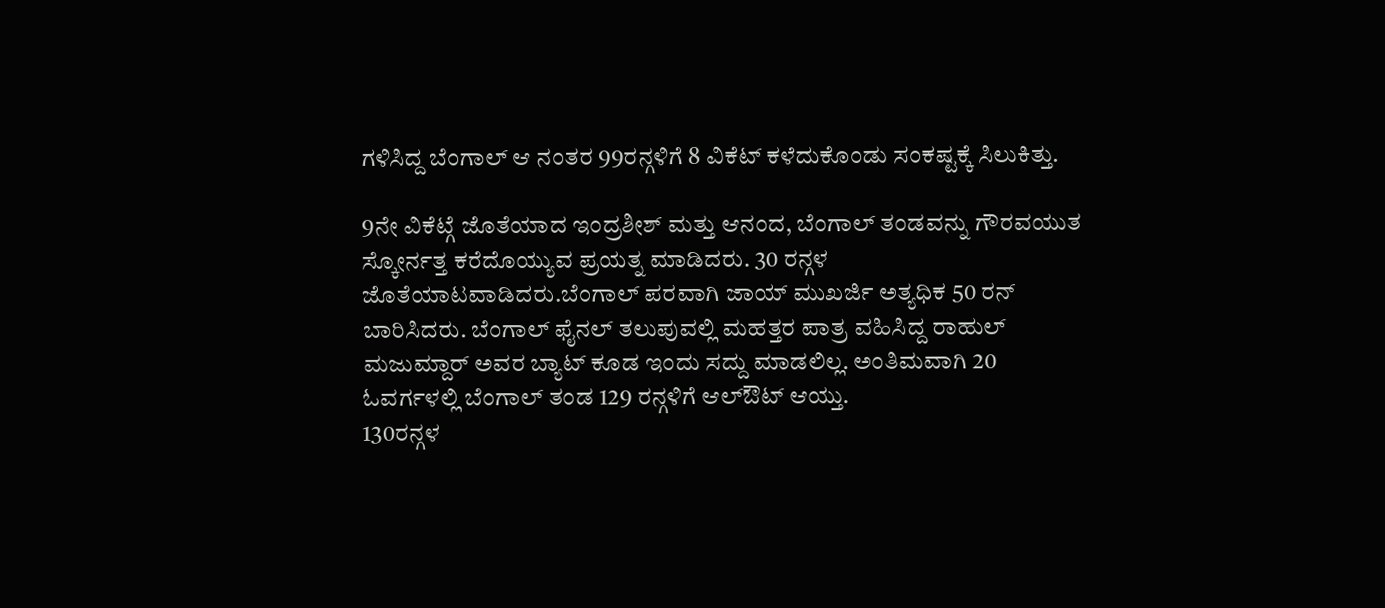ಗಳಿಸಿದ್ದ ಬೆಂಗಾಲ್ ಆ ನಂತರ 99ರನ್ಗಳಿಗೆ 8 ವಿಕೆಟ್ ಕಳೆದುಕೊಂಡು ಸಂಕಷ್ಟಕ್ಕೆ ಸಿಲುಕಿತ್ತು.

9ನೇ ವಿಕೆಟ್ಗೆ ಜೊತೆಯಾದ ಇಂದ್ರಶೀಶ್ ಮತ್ತು ಆನಂದ, ಬೆಂಗಾಲ್ ತಂಡವನ್ನು ಗೌರವಯುತ ಸ್ಕೋರ್ನತ್ತ ಕರೆದೊಯ್ಯುವ ಪ್ರಯತ್ನ ಮಾಡಿದರು. 30 ರನ್ಗಳ ಜೊತೆಯಾಟವಾಡಿದರು.ಬೆಂಗಾಲ್ ಪರವಾಗಿ ಜಾಯ್ ಮುಖರ್ಜಿ ಅತ್ಯಧಿಕ 50 ರನ್ ಬಾರಿಸಿದರು. ಬೆಂಗಾಲ್ ಫೈನಲ್ ತಲುಪುವಲ್ಲಿ ಮಹತ್ತರ ಪಾತ್ರ ವಹಿಸಿದ್ದ ರಾಹುಲ್ ಮಜುಮ್ದಾರ್ ಅವರ ಬ್ಯಾಟ್ ಕೂಡ ಇಂದು ಸದ್ದು ಮಾಡಲಿಲ್ಲ. ಅಂತಿಮವಾಗಿ 20 ಓವರ್ಗಳಲ್ಲಿ ಬೆಂಗಾಲ್ ತಂಡ 129 ರನ್ಗಳಿಗೆ ಆಲ್ಔಟ್ ಆಯ್ತು.
130ರನ್ಗಳ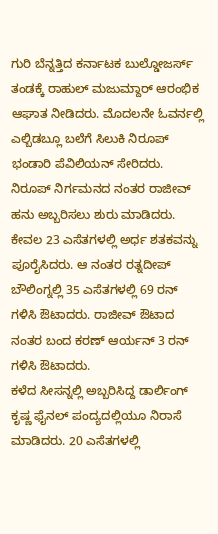ಗುರಿ ಬೆನ್ನತ್ತಿದ ಕರ್ನಾಟಕ ಬುಲ್ಡೋಜರ್ಸ್ ತಂಡಕ್ಕೆ ರಾಹುಲ್ ಮಜುಮ್ದಾರ್ ಆರಂಭಿಕ ಆಘಾತ ನೀಡಿದರು. ಮೊದಲನೇ ಓವರ್ನಲ್ಲಿ ಎಲ್ಬಿಡಬ್ಲೂ ಬಲೆಗೆ ಸಿಲುಕಿ ನಿರೂಪ್ ಭಂಡಾರಿ ಪೆವಿಲಿಯನ್ ಸೇರಿದರು. ನಿರೂಪ್ ನಿರ್ಗಮನದ ನಂತರ ರಾಜೀವ್ ಹನು ಅಬ್ಬರಿಸಲು ಶುರು ಮಾಡಿದರು. ಕೇವಲ 23 ಎಸೆತಗಳಲ್ಲಿ ಅರ್ಧ ಶತಕವನ್ನು ಪೂರೈಸಿದರು. ಆ ನಂತರ ರತ್ನದೀಪ್ ಬೌಲಿಂಗ್ನಲ್ಲಿ 35 ಎಸೆತಗಳಲ್ಲಿ 69 ರನ್ ಗಳಿಸಿ ಔಟಾದರು. ರಾಜೀವ್ ಔಟಾದ ನಂತರ ಬಂದ ಕರಣ್ ಆರ್ಯನ್ 3 ರನ್ ಗಳಿಸಿ ಔಟಾದರು.
ಕಳೆದ ಸೀಸನ್ನಲ್ಲಿ ಅಬ್ಬರಿಸಿದ್ದ ಡಾರ್ಲಿಂಗ್ ಕೃಷ್ಣ ಫೈನಲ್ ಪಂದ್ಯದಲ್ಲಿಯೂ ನಿರಾಸೆ ಮಾಡಿದರು. 20 ಎಸೆತಗಳಲ್ಲಿ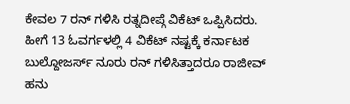ಕೇವಲ 7 ರನ್ ಗಳಿಸಿ ರತ್ನದೀಪ್ಗೆ ವಿಕೆಟ್ ಒಪ್ಪಿಸಿದರು. ಹೀಗೆ 13 ಓವರ್ಗಳಲ್ಲಿ 4 ವಿಕೆಟ್ ನಷ್ಟಕ್ಕೆ ಕರ್ನಾಟಕ ಬುಲ್ದೋಜರ್ಸ್ ನೂರು ರನ್ ಗಳಿಸಿತ್ತಾದರೂ ರಾಜೀವ್ ಹನು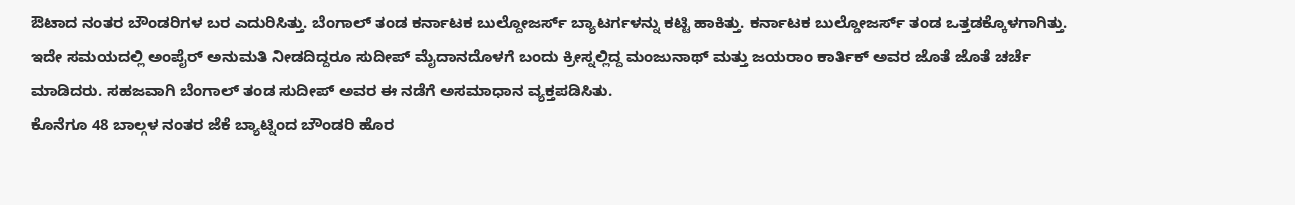ಔಟಾದ ನಂತರ ಬೌಂಡರಿಗಳ ಬರ ಎದುರಿಸಿತ್ತು. ಬೆಂಗಾಲ್ ತಂಡ ಕರ್ನಾಟಕ ಬುಲ್ದೋಜರ್ಸ್ ಬ್ಯಾಟರ್ಗಳನ್ನು ಕಟ್ಟಿ ಹಾಕಿತ್ತು. ಕರ್ನಾಟಕ ಬುಲ್ಡೋಜರ್ಸ್ ತಂಡ ಒತ್ತಡಕ್ಕೊಳಗಾಗಿತ್ತು.
ಇದೇ ಸಮಯದಲ್ಲಿ ಅಂಪೈರ್ ಅನುಮತಿ ನೀಡದಿದ್ದರೂ ಸುದೀಪ್ ಮೈದಾನದೊಳಗೆ ಬಂದು ಕ್ರೀಸ್ನಲ್ಲಿದ್ದ ಮಂಜುನಾಥ್ ಮತ್ತು ಜಯರಾಂ ಕಾರ್ತಿಕ್ ಅವರ ಜೊತೆ ಜೊತೆ ಚರ್ಚೆ ಮಾಡಿದರು. ಸಹಜವಾಗಿ ಬೆಂಗಾಲ್ ತಂಡ ಸುದೀಪ್ ಅವರ ಈ ನಡೆಗೆ ಅಸಮಾಧಾನ ವ್ಯಕ್ತಪಡಿಸಿತು.
ಕೊನೆಗೂ 48 ಬಾಲ್ಗಳ ನಂತರ ಜೆಕೆ ಬ್ಯಾಟ್ನಿಂದ ಬೌಂಡರಿ ಹೊರ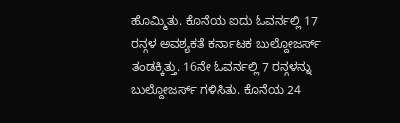ಹೊಮ್ಮಿತು. ಕೊನೆಯ ಐದು ಓವರ್ನಲ್ಲಿ 17 ರನ್ಗಳ ಅವಶ್ಯಕತೆ ಕರ್ನಾಟಕ ಬುಲ್ದೋಜರ್ಸ್ ತಂಡಕ್ಕಿತ್ತು. 16ನೇ ಓವರ್ನಲ್ಲಿ 7 ರನ್ಗಳನ್ನು ಬುಲ್ದೋಜರ್ಸ್ ಗಳಿಸಿತು. ಕೊನೆಯ 24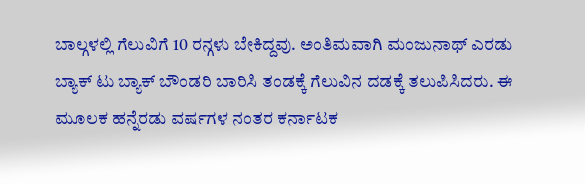ಬಾಲ್ಗಳಲ್ಲಿ ಗೆಲುವಿಗೆ 10 ರನ್ಗಳು ಬೇಕಿದ್ದವು. ಅಂತಿಮವಾಗಿ ಮಂಜುನಾಥ್ ಎರಡು ಬ್ಯಾಕ್ ಟು ಬ್ಯಾಕ್ ಬೌಂಡರಿ ಬಾರಿಸಿ ತಂಡಕ್ಕೆ ಗೆಲುವಿನ ದಡಕ್ಕೆ ತಲುಪಿಸಿದರು. ಈ ಮೂಲಕ ಹನ್ನೆರಡು ವರ್ಷಗಳ ನಂತರ ಕರ್ನಾಟಕ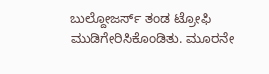ಬುಲ್ದೋಜರ್ಸ್ ತಂಡ ಟ್ರೋಫಿ ಮುಡಿಗೇರಿಸಿಕೊಂಡಿತು. ಮೂರನೇ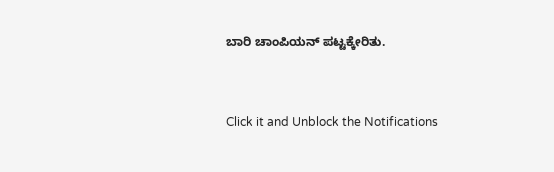ಬಾರಿ ಚಾಂಪಿಯನ್ ಪಟ್ಟಕ್ಕೇರಿತು.


Click it and Unblock the Notifications